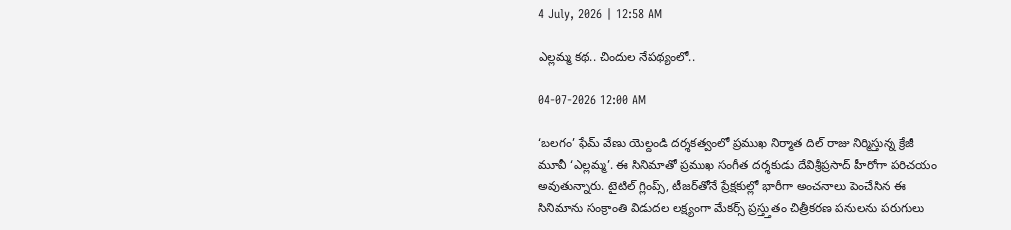4 July, 2026 | 12:58 AM

ఎల్లమ్మ కథ.. చిందుల నేపథ్యంలో..

04-07-2026 12:00 AM

‘బలగం’ ఫేమ్ వేణు యెల్దండి దర్శకత్వంలో ప్రముఖ నిర్మాత దిల్ రాజు నిర్మిస్తున్న క్రేజీ మూవీ ‘ఎల్లమ్మ’. ఈ సినిమాతో ప్రముఖ సంగీత దర్శకుడు దేవిశ్రీప్రసాద్ హీరోగా పరిచయం అవుతున్నారు. టైటిల్ గ్లింప్స్, టీజర్‌తోనే ప్రేక్షకుల్లో భారీగా అంచనాలు పెంచేసిన ఈ సినిమాను సంక్రాంతి విడుదల లక్ష్యంగా మేకర్స్ ప్రస్త్తుతం చిత్రీకరణ పనులను పరుగులు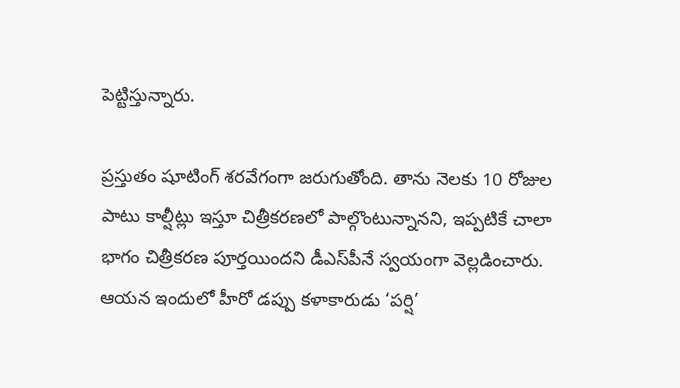పెట్టిస్తున్నారు.

ప్రస్తుతం షూటింగ్ శరవేగంగా జరుగుతోంది. తాను నెలకు 10 రోజుల పాటు కాల్షీట్లు ఇస్తూ చిత్రీకరణలో పాల్గొంటున్నానని, ఇప్పటికే చాలా భాగం చిత్రీకరణ పూర్తయిందని డీఎస్‌పీనే స్వయంగా వెల్లడించారు. ఆయన ఇందులో హీరో డప్పు కళాకారుడు ‘పర్షి’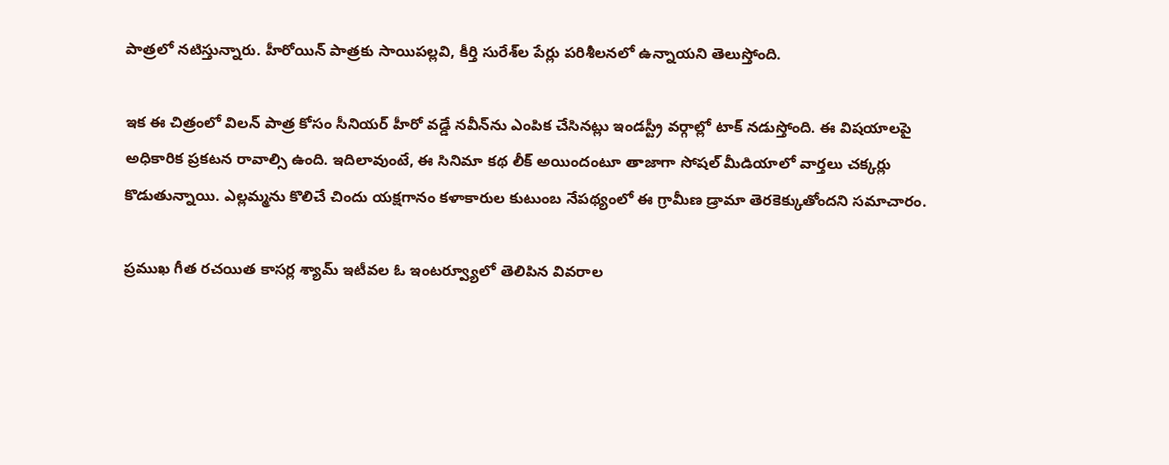పాత్రలో నటిస్తున్నారు. హీరోయిన్ పాత్రకు సాయిపల్లవి, కీర్తి సురేశ్‌ల పేర్లు పరిశీలనలో ఉన్నాయని తెలుస్తోంది.

ఇక ఈ చిత్రంలో విలన్ పాత్ర కోసం సీనియర్ హీరో వడ్డే నవీన్‌ను ఎంపిక చేసినట్లు ఇండస్ట్రీ వర్గాల్లో టాక్ నడుస్తోంది. ఈ విషయాలపై అధికారిక ప్రకటన రావాల్సి ఉంది. ఇదిలావుంటే, ఈ సినిమా కథ లీక్ అయిందంటూ తాజాగా సోషల్ మీడియాలో వార్తలు చక్కర్లు కొడుతున్నాయి. ఎల్లమ్మను కొలిచే చిందు యక్షగానం కళాకారుల కుటుంబ నేపథ్యంలో ఈ గ్రామీణ డ్రామా తెరకెక్కుతోందని సమాచారం.

ప్రముఖ గీత రచయిత కాసర్ల శ్యామ్ ఇటీవల ఓ ఇంటర్వ్యూలో తెలిపిన వివరాల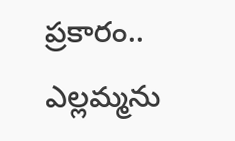ప్రకారం.. ఎల్లమ్మను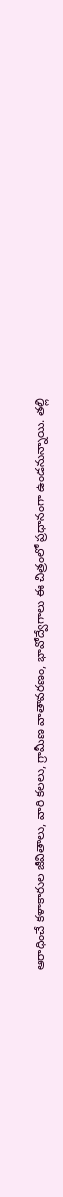ఆరాధించే కళాకారుల జీవితాలు, వారి కలలు, గ్రామీణ వాతావరణం, భావోద్వేగాలు ఈ చిత్రంలో ప్రధానంగా ఉండనున్నాయి. తల్లి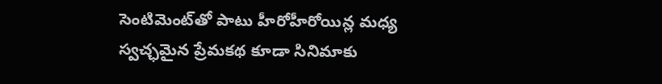సెంటిమెంట్‌తో పాటు హీరోహీరోయిన్ల మధ్య స్వచ్ఛమైన ప్రేమకథ కూడా సినిమాకు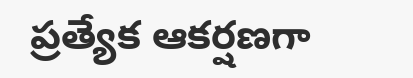ప్రత్యేక ఆకర్షణగా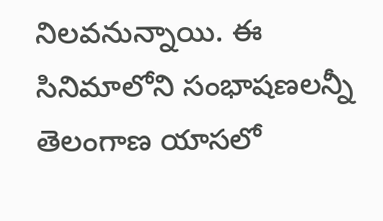నిలవనున్నాయి. ఈ సినిమాలోని సంభాషణలన్నీ తెలంగాణ యాసలో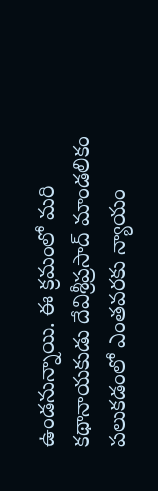ఉండనున్నాయి. ఈ క్రమంలో మరి కథానాయకుడు దేవిశ్రీప్రసాద్ మాండలికం పలుకడంలో ఎంతవరకు న్యాయం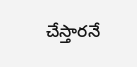చేస్తారనే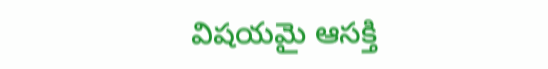విషయమై ఆసక్తి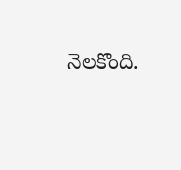నెలకొంది.